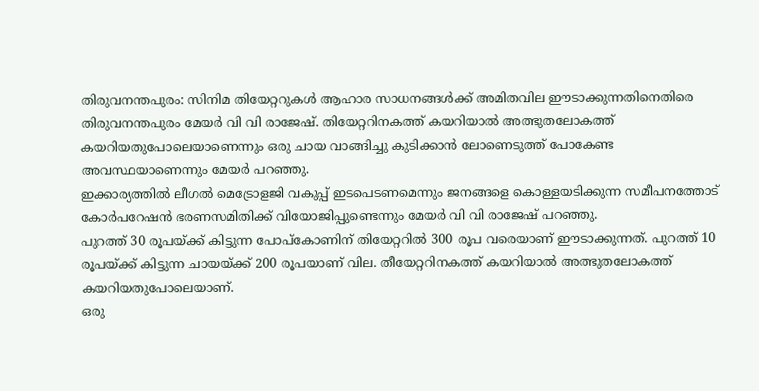തിരുവനന്തപുരം: സിനിമ തിയേറ്ററുകൾ ആഹാര സാധനങ്ങൾക്ക് അമിതവില ഈടാക്കുന്നതിനെതിരെ തിരുവനന്തപുരം മേയർ വി വി രാജേഷ്. തിയേറ്ററിനകത്ത് കയറിയാൽ അത്ഭുതലോകത്ത് കയറിയതുപോലെയാണെന്നും ഒരു ചായ വാങ്ങിച്ചു കുടിക്കാൻ ലോണെടുത്ത് പോകേണ്ട അവസ്ഥയാണെന്നും മേയർ പറഞ്ഞു.
ഇക്കാര്യത്തിൽ ലീഗൽ മെട്രോളജി വകുപ്പ് ഇടപെടണമെന്നും ജനങ്ങളെ കൊള്ളയടിക്കുന്ന സമീപനത്തോട് കോർപറേഷൻ ഭരണസമിതിക്ക് വിയോജിപ്പുണ്ടെന്നും മേയർ വി വി രാജേഷ് പറഞ്ഞു.
പുറത്ത് 30 രൂപയ്ക്ക് കിട്ടുന്ന പോപ്കോണിന് തിയേറ്ററിൽ 300 രൂപ വരെയാണ് ഈടാക്കുന്നത്. പുറത്ത് 10 രൂപയ്ക്ക് കിട്ടുന്ന ചായയ്ക്ക് 200 രൂപയാണ് വില. തീയേറ്ററിനകത്ത് കയറിയാൽ അത്ഭുതലോകത്ത് കയറിയതുപോലെയാണ്.
ഒരു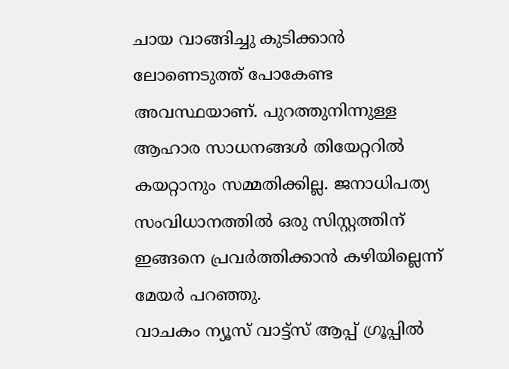ചായ വാങ്ങിച്ചു കുടിക്കാൻ ലോണെടുത്ത് പോകേണ്ട അവസ്ഥയാണ്. പുറത്തുനിന്നുള്ള ആഹാര സാധനങ്ങൾ തിയേറ്ററിൽ കയറ്റാനും സമ്മതിക്കില്ല. ജനാധിപത്യ സംവിധാനത്തിൽ ഒരു സിസ്റ്റത്തിന് ഇങ്ങനെ പ്രവർത്തിക്കാൻ കഴിയില്ലെന്ന് മേയർ പറഞ്ഞു.
വാചകം ന്യൂസ് വാട്ട്സ് ആപ്പ് ഗ്രൂപ്പിൽ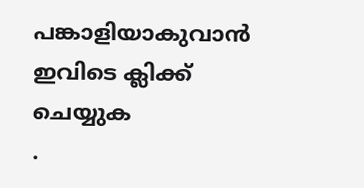പങ്കാളിയാകുവാൻ
ഇവിടെ ക്ലിക്ക് ചെയ്യുക
.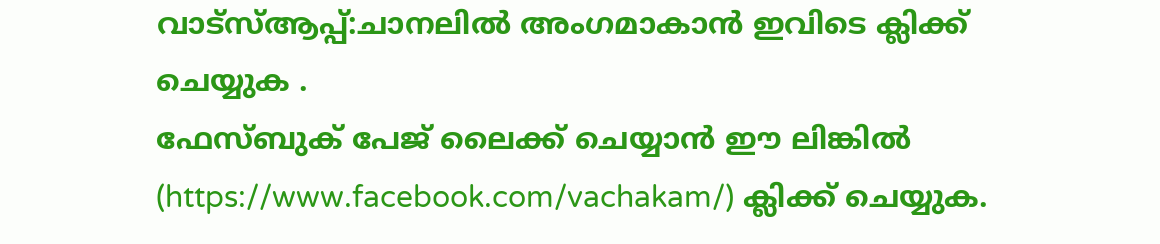വാട്സ്ആപ്പ്:ചാനലിൽ അംഗമാകാൻ ഇവിടെ ക്ലിക്ക് ചെയ്യുക .
ഫേസ്ബുക് പേജ് ലൈക്ക് ചെയ്യാൻ ഈ ലിങ്കിൽ (https://www.facebook.com/vachakam/) ക്ലിക്ക് ചെയ്യുക.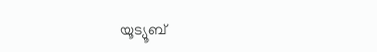യൂട്യൂബ്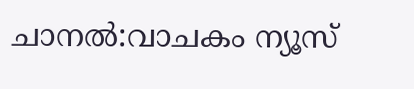ചാനൽ:വാചകം ന്യൂസ്